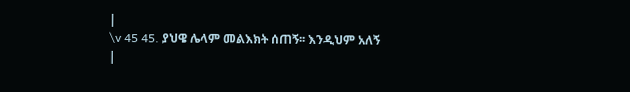|
\v 45 45. ያህዌ ሌላም መልእክት ሰጠኝ፡፡ እንዲህም አለኝ
|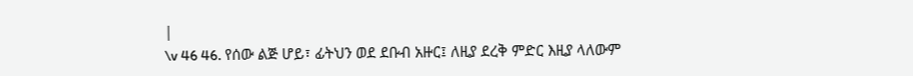|
\v 46 46. የሰው ልጅ ሆይ፣ ፊትህን ወደ ደቡብ አዙር፤ ለዚያ ደረቅ ምድር እዚያ ላለውም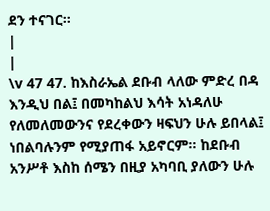ደን ተናገር፡፡
|
|
\v 47 47. ከእስራኤል ደቡብ ላለው ምድረ በዳ እንዲህ በል፤ በመካከልህ እሳት አነዳለሁ የለመለመውንና የደረቀውን ዛፍህን ሁሉ ይበላል፤ ነበልባሉንም የሚያጠፋ አይኖርም፡፡ ከደቡብ አንሥቶ እስከ ሰሜን በዚያ አካባቢ ያለውን ሁሉ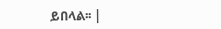ይበላል፡፡ |